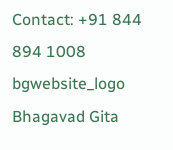Contact: +91 844 894 1008
bgwebsite_logo
Bhagavad Gita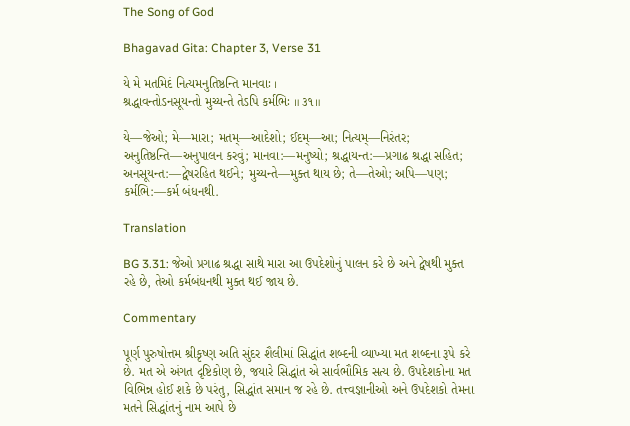The Song of God

Bhagavad Gita: Chapter 3, Verse 31

યે મે મતમિદં નિત્યમનુતિષ્ઠન્તિ માનવાઃ ।
શ્રદ્ધાવન્તોઽનસૂયન્તો મુચ્યન્તે તેઽપિ કર્મભિઃ ॥ ૩૧॥

યે—જેઓ; મે—મારા; મતમ્—આદેશો; ઈદમ્—આ; નિત્યમ્—નિરંતર; અનુતિષ્ઠન્તિ—અનુપાલન કરવું; માનવા:—મનુષ્યો; શ્રદ્ધાયન્ત:—પ્રગાઢ શ્રદ્ધા સહિત; અનસૂયન્ત:—દ્વેષરહિત થઈને; મુચ્યન્તે—મુક્ત થાય છે; તે—તેઓ; અપિ—પણ; કર્મભિ:—કર્મ બંધનથી.

Translation

BG 3.31: જેઓ પ્રગાઢ શ્રદ્ધા સાથે મારા આ ઉપદેશોનું પાલન કરે છે અને દ્વેષથી મુક્ત રહે છે, તેઓ કર્મબંધનથી મુક્ત થઈ જાય છે.

Commentary

પૂર્ણ પુરુષોત્તમ શ્રીકૃષ્ણ અતિ સુંદર શૈલીમાં સિદ્ધાંત શબ્દની વ્યાખ્યા મત શબ્દના રૂપે કરે છે. મત એ અંગત દૃષ્ટિકોણ છે, જયારે સિદ્ધાંત એ સાર્વભૌમિક સત્ય છે. ઉપદેશકોના મત વિભિન્ન હોઈ શકે છે પરંતુ, સિદ્ધાંત સમાન જ રહે છે. તત્ત્વજ્ઞાનીઓ અને ઉપદેશકો તેમના મતને સિદ્ધાંતનું નામ આપે છે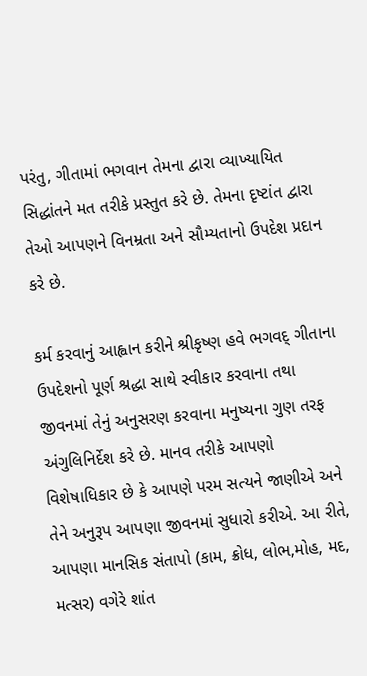પરંતુ, ગીતામાં ભગવાન તેમના દ્વારા વ્યાખ્યાયિત સિદ્ધાંતને મત તરીકે પ્રસ્તુત કરે છે. તેમના દૃષ્ટાંત દ્વારા તેઓ આપણને વિનમ્રતા અને સૌમ્યતાનો ઉપદેશ પ્રદાન કરે છે.

કર્મ કરવાનું આહ્વાન કરીને શ્રીકૃષ્ણ હવે ભગવદ્ ગીતાના ઉપદેશનો પૂર્ણ શ્રદ્ધા સાથે સ્વીકાર કરવાના તથા જીવનમાં તેનું અનુસરણ કરવાના મનુષ્યના ગુણ તરફ અંગુલિનિર્દેશ કરે છે. માનવ તરીકે આપણો વિશેષાધિકાર છે કે આપણે પરમ સત્યને જાણીએ અને તેને અનુરૂપ આપણા જીવનમાં સુધારો કરીએ. આ રીતે, આપણા માનસિક સંતાપો (કામ, ક્રોધ, લોભ,મોહ, મદ, મત્સર) વગેરે શાંત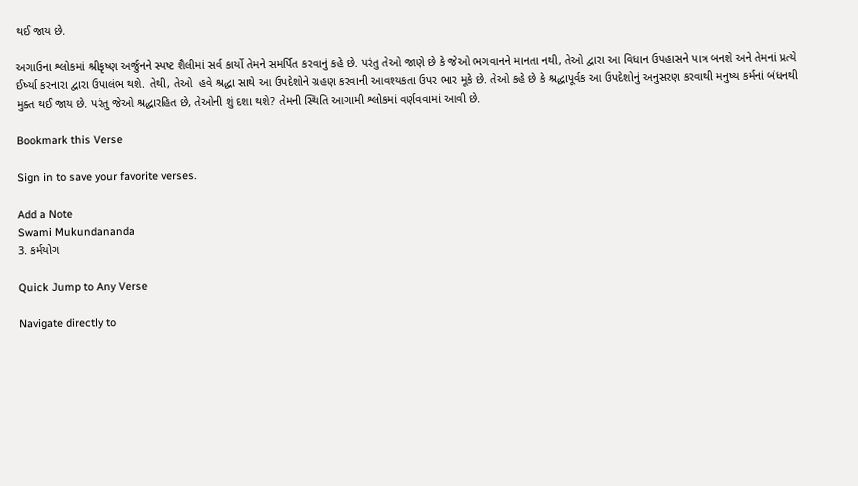થઈ જાય છે.

અગાઉના શ્લોકમાં શ્રીકૃષ્ણ અર્જુનને સ્પષ્ટ શૈલીમાં સર્વ કાર્યો તેમને સમર્પિત કરવાનું કહે છે. પરંતુ તેઓ જાણે છે કે જેઓ ભગવાનને માનતા નથી, તેઓ દ્વારા આ વિધાન ઉપહાસને પાત્ર બનશે અને તેમનાં પ્રત્યે ઈર્ષ્યા કરનારા દ્વારા ઉપાલંભ થશે. તેથી, તેઓ  હવે શ્રદ્ધા સાથે આ ઉપદેશોને ગ્રહણ કરવાની આવશ્યકતા ઉપર ભાર મૂકે છે. તેઓ કહે છે કે શ્રદ્ધાપૂર્વક આ ઉપદેશોનું અનુસરણ કરવાથી મનુષ્ય કર્મનાં બંધનથી મુક્ત થઈ જાય છે. પરંતુ જેઓ શ્રદ્ધારહિત છે, તેઓની શું દશા થશે? તેમની સ્થિતિ આગામી શ્લોકમાં વર્ણવવામાં આવી છે.

Bookmark this Verse

Sign in to save your favorite verses.

Add a Note
Swami Mukundananda
3. કર્મયોગ

Quick Jump to Any Verse

Navigate directly to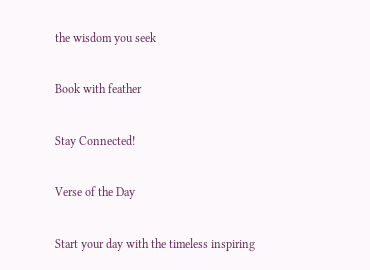the wisdom you seek

Book with feather

Stay Connected!

Verse of the Day

Start your day with the timeless inspiring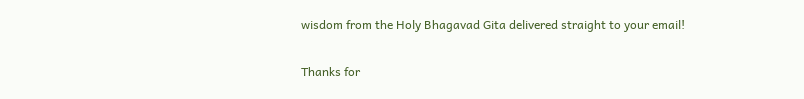wisdom from the Holy Bhagavad Gita delivered straight to your email!

Thanks for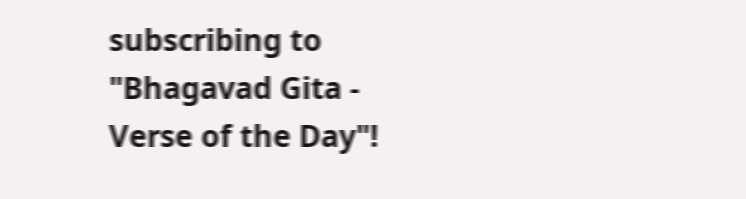subscribing to "Bhagavad Gita - Verse of the Day"!